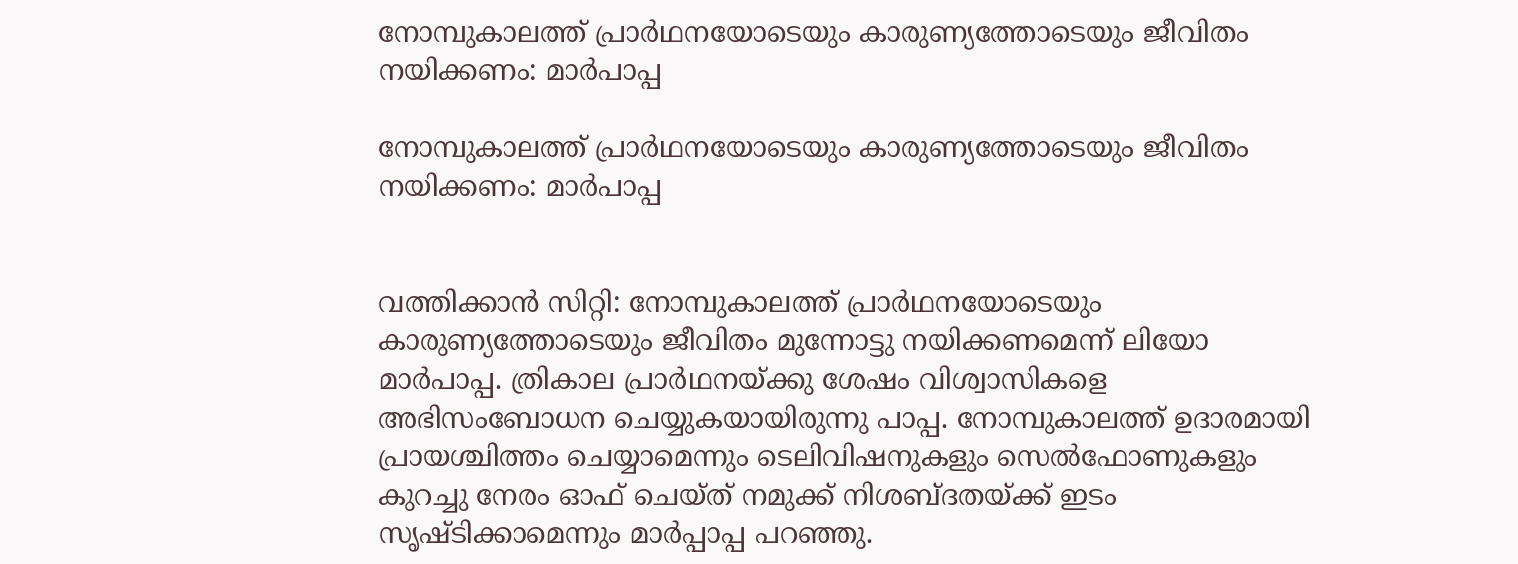നോമ്പുകാലത്ത് പ്രാര്‍ഥനയോടെയും കാരുണ്യത്തോടെയും ജീവിതം നയിക്കണം: മാര്‍പാപ്പ

നോമ്പുകാലത്ത് പ്രാര്‍ഥനയോടെയും കാരുണ്യത്തോടെയും ജീവിതം നയിക്കണം: മാര്‍പാപ്പ


വത്തിക്കാന്‍ സിറ്റി: നോമ്പുകാലത്ത് പ്രാര്‍ഥനയോടെയും കാരുണ്യത്തോടെയും ജീവിതം മുന്നോട്ടു നയിക്കണമെന്ന് ലിയോ മാര്‍പാപ്പ. ത്രികാല പ്രാര്‍ഥനയ്ക്കു ശേഷം വിശ്വാസികളെ അഭിസംബോധന ചെയ്യുകയായിരുന്നു പാപ്പ. നോമ്പുകാലത്ത് ഉദാരമായി പ്രായശ്ചിത്തം ചെയ്യാമെന്നും ടെലിവിഷനുകളും സെല്‍ഫോണുകളും കുറച്ചു നേരം ഓഫ് ചെയ്ത് നമുക്ക് നിശബ്ദതയ്ക്ക് ഇടം സൃഷ്ടിക്കാമെന്നും മാര്‍പ്പാപ്പ പറഞ്ഞു.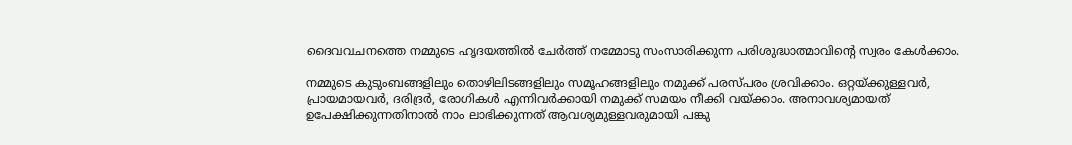ദൈവവചനത്തെ നമ്മുടെ ഹൃദയത്തില്‍ ചേര്‍ത്ത് നമ്മോടു സംസാരിക്കുന്ന പരിശുദ്ധാത്മാവിന്റെ സ്വരം കേള്‍ക്കാം.

നമ്മുടെ കുടുംബങ്ങളിലും തൊഴിലിടങ്ങളിലും സമൂഹങ്ങളിലും നമുക്ക് പരസ്പരം ശ്രവിക്കാം. ഒറ്റയ്ക്കുള്ളവര്‍, പ്രായമായവര്‍, ദരിദ്രര്‍, രോഗികള്‍ എന്നിവര്‍ക്കായി നമുക്ക് സമയം നീക്കി വയ്ക്കാം. അനാവശ്യമായത് ഉപേക്ഷിക്കുന്നതിനാല്‍ നാം ലാഭിക്കുന്നത് ആവശ്യമുള്ളവരുമായി പങ്കു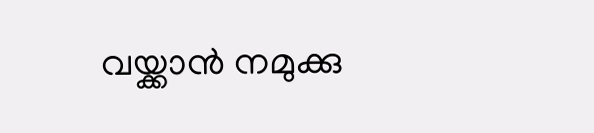വയ്ക്കാന്‍ നമുക്കു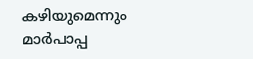കഴിയുമെന്നും മാര്‍പാപ്പ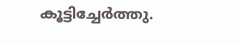കൂട്ടിച്ചേര്‍ത്തു.